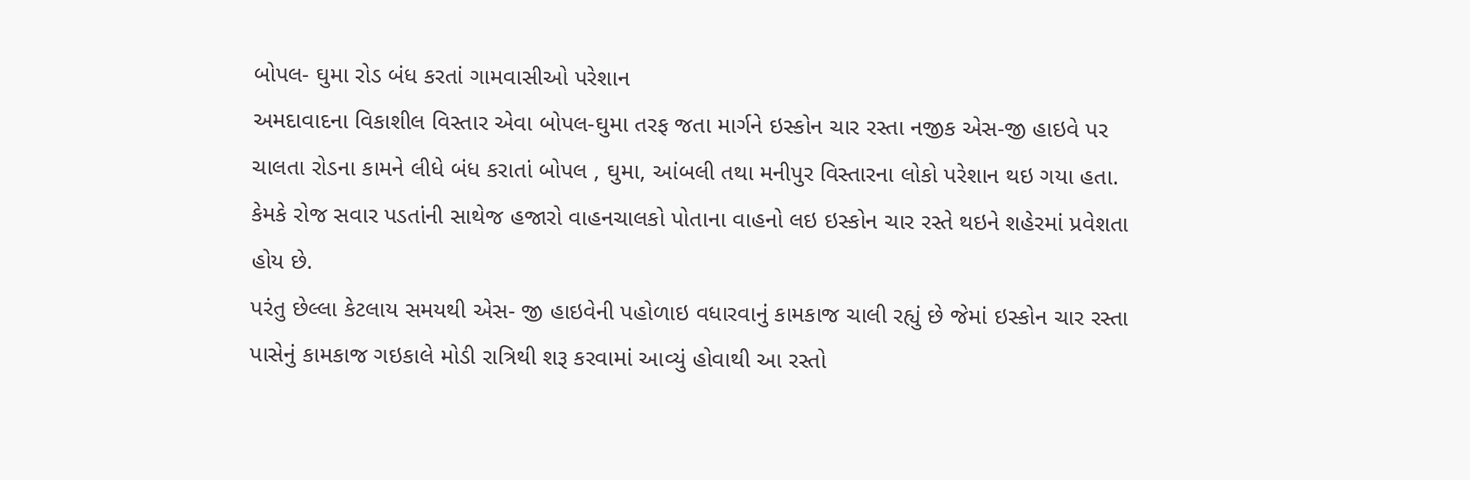બોપલ- ઘુમા રોડ બંધ કરતાં ગામવાસીઓ પરેશાન
અમદાવાદના વિકાશીલ વિસ્તાર એવા બોપલ-ઘુમા તરફ જતા માર્ગને ઇસ્કોન ચાર રસ્તા નજીક એસ-જી હાઇવે પર ચાલતા રોડના કામને લીધે બંધ કરાતાં બોપલ , ઘુમા, આંબલી તથા મનીપુર વિસ્તારના લોકો પરેશાન થઇ ગયા હતા. કેમકે રોજ સવાર પડતાંની સાથેજ હજારો વાહનચાલકો પોતાના વાહનો લઇ ઇસ્કોન ચાર રસ્તે થઇને શહેરમાં પ્રવેશતા હોય છે.
પરંતુ છેલ્લા કેટલાય સમયથી એસ- જી હાઇવેની પહોળાઇ વધારવાનું કામકાજ ચાલી રહ્યું છે જેમાં ઇસ્કોન ચાર રસ્તા પાસેનું કામકાજ ગઇકાલે મોડી રાત્રિથી શરૂ કરવામાં આવ્યું હોવાથી આ રસ્તો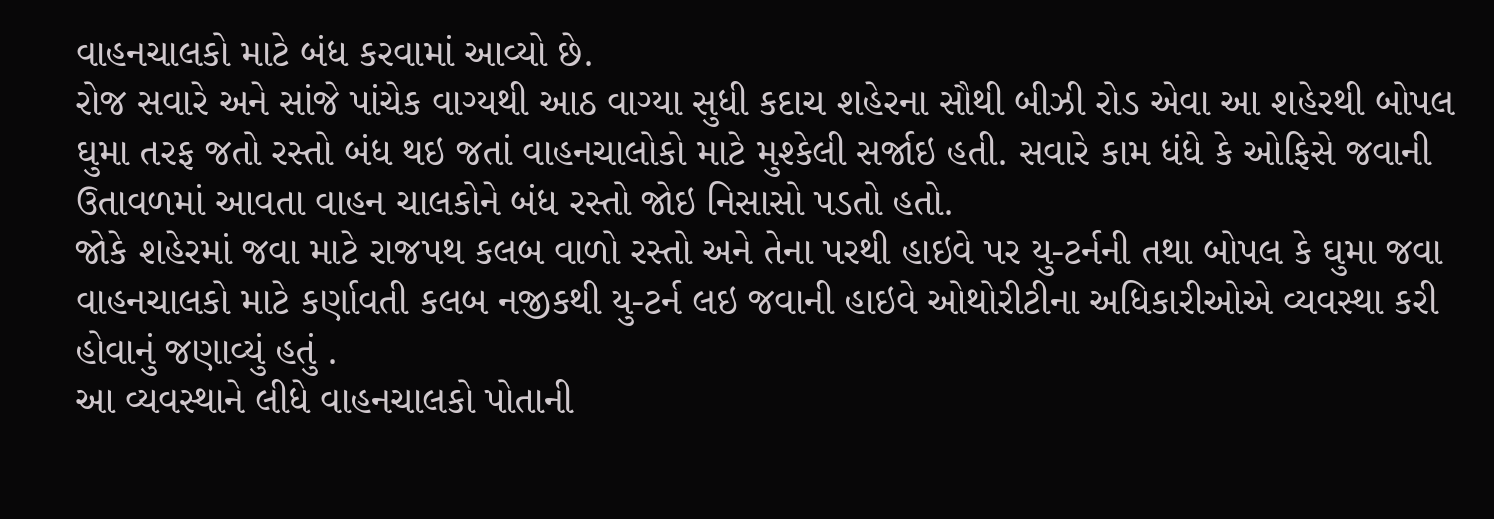વાહનચાલકો માટે બંધ કરવામાં આવ્યો છે.
રોજ સવારે અને સાંજે પાંચેક વાગ્યથી આઠ વાગ્યા સુધી કદાચ શહેરના સૌથી બીઝી રોડ એવા આ શહેરથી બોપલ ઘુમા તરફ જતો રસ્તો બંધ થઇ જતાં વાહનચાલોકો માટે મુશ્કેલી સર્જાઇ હતી. સવારે કામ ધંધે કે ઓફિસે જવાની ઉતાવળમાં આવતા વાહન ચાલકોને બંધ રસ્તો જોઇ નિસાસો પડતો હતો.
જોકે શહેરમાં જવા માટે રાજપથ કલબ વાળો રસ્તો અને તેના પરથી હાઇવે પર યુ-ટર્નની તથા બોપલ કે ઘુમા જવા વાહનચાલકો માટે કર્ણાવતી કલબ નજીકથી યુ-ટર્ન લઇ જવાની હાઇવે ઓથોરીટીના અધિકારીઓએ વ્યવસ્થા કરી હોવાનું જણાવ્યું હતું .
આ વ્યવસ્થાને લીધે વાહનચાલકો પોતાની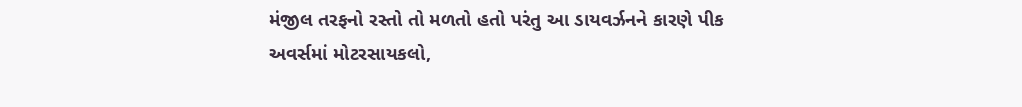મંજીલ તરફનો રસ્તો તો મળતો હતો પરંતુ આ ડાયવર્ઝનને કારણે પીક અવર્સમાં મોટરસાયકલો,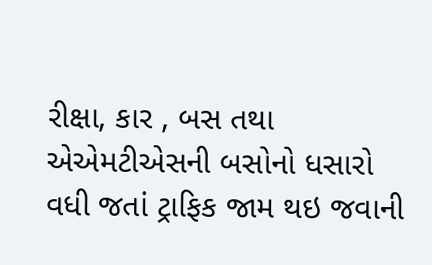રીક્ષા, કાર , બસ તથા એએમટીએસની બસોનો ધસારો વધી જતાં ટ્રાફિક જામ થઇ જવાની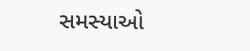સમસ્યાઓ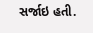સર્જાઇ હતી.